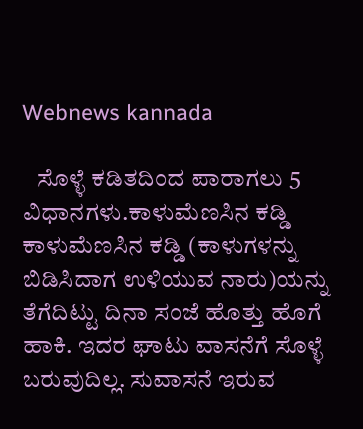Webnews kannada

   ಸೊಳ್ಳೆ ಕಡಿತದಿಂದ ಪಾರಾಗಲು 5 ವಿಧಾನಗಳು.ಕಾಳುಮೆಣಸಿನ ಕಡ್ಡಿ ಕಾಳುಮೆಣಸಿನ ಕಡ್ಡಿ (ಕಾಳುಗಳನ್ನು ಬಿಡಿಸಿದಾಗ ಉಳಿಯುವ ನಾರು)ಯನ್ನು ತೆಗೆದಿಟ್ಟು ದಿನಾ ಸಂಜೆ ಹೊತ್ತು ಹೊಗೆ ಹಾಕಿ. ಇದರ ಘಾಟು ವಾಸನೆಗೆ ಸೊಳ್ಳೆ ಬರುವುದಿಲ್ಲ. ಸುವಾಸನೆ ಇರುವ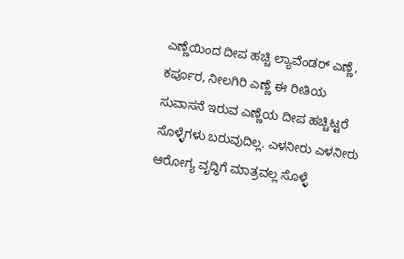ಎಣ್ಣೆಯಿಂದ ದೀಪ ಹಚ್ಚಿ ಲ್ಯಾವೆಂಡರ್ ಎಣ್ಣೆ, ಕರ್ಪೂರ, ನೀಲಗಿರಿ ಎಣ್ಣೆ ಈ ರೀತಿಯ ಸುವಾಸನೆ ಇರುವ ಎಣ್ಣೆಯ ದೀಪ ಹಚ್ಚಿಟ್ಟರೆ ಸೊಳ್ಳೆಗಳು ಬರುವುದಿಲ್ಲ. ಎಳನೀರು ಎಳನೀರು ಆರೋಗ್ಯ ವೃದ್ಧಿಗೆ ಮಾತ್ರವಲ್ಲ ಸೊಳ್ಳೆ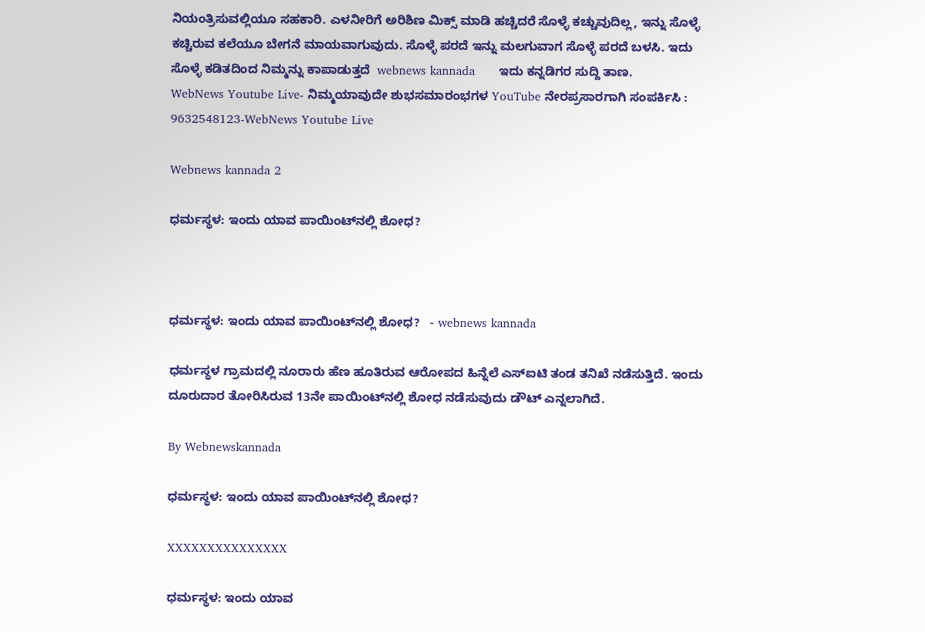ನಿಯಂತ್ರಿಸುವಲ್ಲಿಯೂ ಸಹಕಾರಿ. ಎಳನೀರಿಗೆ ಅರಿಶಿಣ ಮಿಕ್ಸ್ ಮಾಡಿ ಹಚ್ಚಿದರೆ ಸೊಳ್ಳೆ ಕಚ್ಚುವುದಿಲ್ಲ, ಇನ್ನು ಸೊಳ್ಳೆ ಕಚ್ಚಿರುವ ಕಲೆಯೂ ಬೇಗನೆ ಮಾಯವಾಗುವುದು. ಸೊಳ್ಳೆ ಪರದೆ ಇನ್ನು ಮಲಗುವಾಗ ಸೊಳ್ಳೆ ಪರದೆ ಬಳಸಿ. ಇದು ಸೊಳ್ಳೆ ಕಡಿತದಿಂದ ನಿಮ್ಮನ್ನು ಕಾಪಾಡುತ್ತದೆ  webnews kannada      ಇದು ಕನ್ನಡಿಗರ ಸುದ್ದಿ ತಾಣ.
WebNews Youtube Live- ನಿಮ್ಮಯಾವುದೇ ಶುಭಸಮಾರಂಭಗಳ YouTube ನೇರಪ್ರಸಾರಗಾಗಿ ಸಂಪರ್ಕಿಸಿ : 9632548123-WebNews Youtube Live

Webnews kannada 2

ಧರ್ಮಸ್ಥಳ: ಇಂದು ಯಾವ ಪಾಯಿಂಟ್‌ನಲ್ಲಿ ಶೋಧ?



ಧರ್ಮಸ್ಥಳ: ಇಂದು ಯಾವ ಪಾಯಿಂಟ್‌ನಲ್ಲಿ ಶೋಧ?   - webnews kannada

ಧರ್ಮಸ್ಥಳ ಗ್ರಾಮದಲ್ಲಿ ನೂರಾರು ಹೆಣ ಹೂತಿರುವ ಆರೋಪದ ಹಿನ್ನೆಲೆ ಎಸ್‌ಐಟಿ ತಂಡ ತನಿಖೆ ನಡೆಸುತ್ತಿದೆ. ಇಂದು ದೂರುದಾರ ತೋರಿಸಿರುವ 13ನೇ ಪಾಯಿಂಟ್‌ನಲ್ಲಿ ಶೋಧ ನಡೆಸುವುದು ಡೌಟ್ ಎನ್ನಲಾಗಿದೆ.

By Webnewskannada

ಧರ್ಮಸ್ಥಳ: ಇಂದು ಯಾವ ಪಾಯಿಂಟ್‌ನಲ್ಲಿ ಶೋಧ?

XXXXXXXXXXXXXXX

ಧರ್ಮಸ್ಥಳ: ಇಂದು ಯಾವ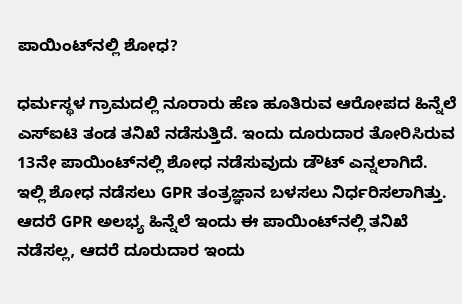ಪಾಯಿಂಟ್‌ನಲ್ಲಿ ಶೋಧ?

ಧರ್ಮಸ್ಥಳ ಗ್ರಾಮದಲ್ಲಿ ನೂರಾರು ಹೆಣ ಹೂತಿರುವ ಆರೋಪದ ಹಿನ್ನೆಲೆ ಎಸ್‌ಐಟಿ ತಂಡ ತನಿಖೆ ನಡೆಸುತ್ತಿದೆ. ಇಂದು ದೂರುದಾರ ತೋರಿಸಿರುವ 13ನೇ ಪಾಯಿಂಟ್‌ನಲ್ಲಿ ಶೋಧ ನಡೆಸುವುದು ಡೌಟ್ ಎನ್ನಲಾಗಿದೆ. ಇಲ್ಲಿ ಶೋಧ ನಡೆಸಲು GPR ತಂತ್ರಜ್ಞಾನ ಬಳಸಲು ನಿರ್ಧರಿಸಲಾಗಿತ್ತು. ಆದರೆ GPR ಅಲಭ್ಯ ಹಿನ್ನೆಲೆ ಇಂದು ಈ ಪಾಯಿಂಟ್‌ನಲ್ಲಿ ತನಿಖೆ ನಡೆಸಲ್ಲ, ಆದರೆ ದೂರುದಾರ ಇಂದು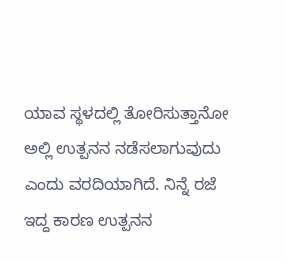ಯಾವ ಸ್ಥಳದಲ್ಲಿ ತೋರಿಸುತ್ತಾನೋ ಅಲ್ಲಿ ಉತ್ಪನನ ನಡೆಸಲಾಗುವುದು ಎಂದು ವರದಿಯಾಗಿದೆ. ನಿನ್ನೆ ರಜೆ ಇದ್ದ ಕಾರಣ ಉತ್ಪನನ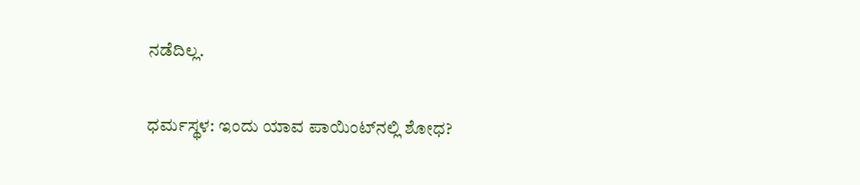ನಡೆದಿಲ್ಲ.

ಧರ್ಮಸ್ಥಳ: ಇಂದು ಯಾವ ಪಾಯಿಂಟ್‌ನಲ್ಲಿ ಶೋಧ?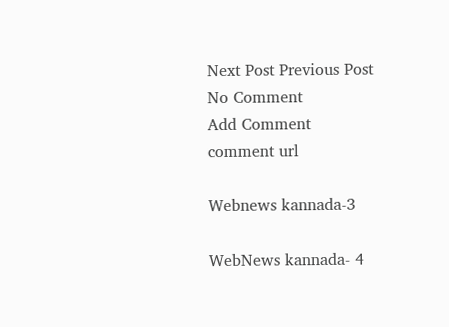Next Post Previous Post
No Comment
Add Comment
comment url

Webnews kannada-3

WebNews kannada- 4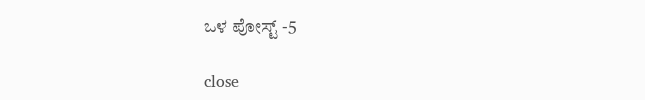ಒಳ ಪೋಸ್ಟ್ -5

close